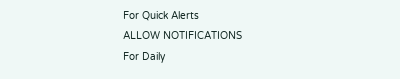For Quick Alerts
ALLOW NOTIFICATIONS
For Daily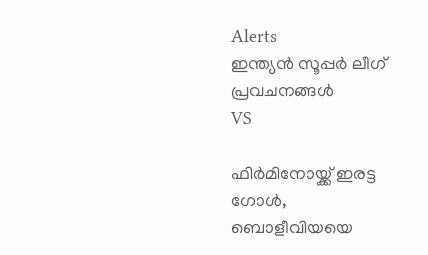Alerts
ഇന്ത്യന്‍ സൂപ്പര്‍ ലീഗ്‌ പ്രവചനങ്ങൾ
VS

ഫിര്‍മിനോയ്ക്ക് ഇരട്ട ഗോള്‍, ബൊളീവിയയെ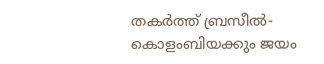തകര്‍ത്ത് ബ്രസീല്‍- കൊളംബിയക്കും ജയം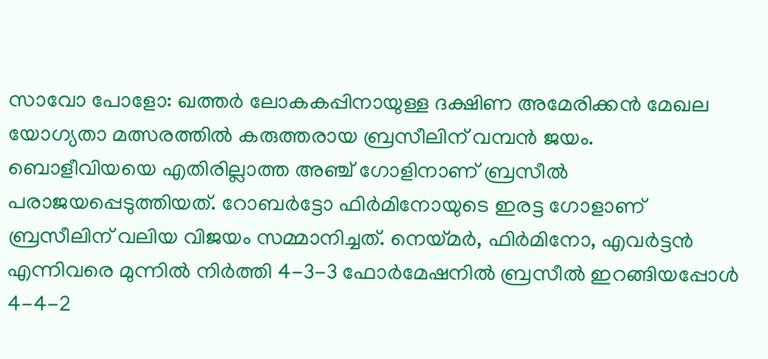സാവോ പോളോ: ഖത്തര്‍ ലോകകപ്പിനായുള്ള ദക്ഷിണ അമേരിക്കന്‍ മേഖല യോഗ്യതാ മത്സരത്തില്‍ കരുത്തരായ ബ്രസീലിന് വമ്പന്‍ ജയം. ബൊളീവിയയെ എതിരില്ലാത്ത അഞ്ച് ഗോളിനാണ് ബ്രസീല്‍ പരാജയപ്പെടുത്തിയത്. റോബര്‍ട്ടോ ഫിര്‍മിനോയുടെ ഇരട്ട ഗോളാണ് ബ്രസീലിന് വലിയ വിജയം സമ്മാനിച്ചത്. നെയ്മര്‍, ഫിര്‍മിനോ, എവര്‍ട്ടന്‍ എന്നിവരെ മുന്നില്‍ നിര്‍ത്തി 4-3-3 ഫോര്‍മേഷനില്‍ ബ്രസീല്‍ ഇറങ്ങിയപ്പോള്‍ 4-4-2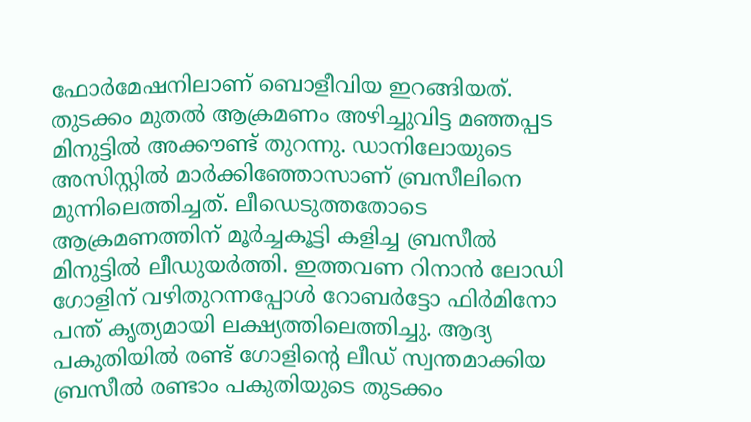ഫോര്‍മേഷനിലാണ് ബൊളീവിയ ഇറങ്ങിയത്. തുടക്കം മുതല്‍ ആക്രമണം അഴിച്ചുവിട്ട മഞ്ഞപ്പട മിനുട്ടില്‍ അക്കൗണ്ട് തുറന്നു. ഡാനിലോയുടെ അസിസ്റ്റില്‍ മാര്‍ക്കിഞ്ഞോസാണ് ബ്രസീലിനെ മുന്നിലെത്തിച്ചത്. ലീഡെടുത്തതോടെ ആക്രമണത്തിന് മൂര്‍ച്ചകൂട്ടി കളിച്ച ബ്രസീല്‍ മിനുട്ടില്‍ ലീഡുയര്‍ത്തി. ഇത്തവണ റിനാന്‍ ലോഡി ഗോളിന് വഴിതുറന്നപ്പോള്‍ റോബര്‍ട്ടോ ഫിര്‍മിനോ പന്ത് കൃത്യമായി ലക്ഷ്യത്തിലെത്തിച്ചു. ആദ്യ പകുതിയില്‍ രണ്ട് ഗോളിന്റെ ലീഡ് സ്വന്തമാക്കിയ ബ്രസീല്‍ രണ്ടാം പകുതിയുടെ തുടക്കം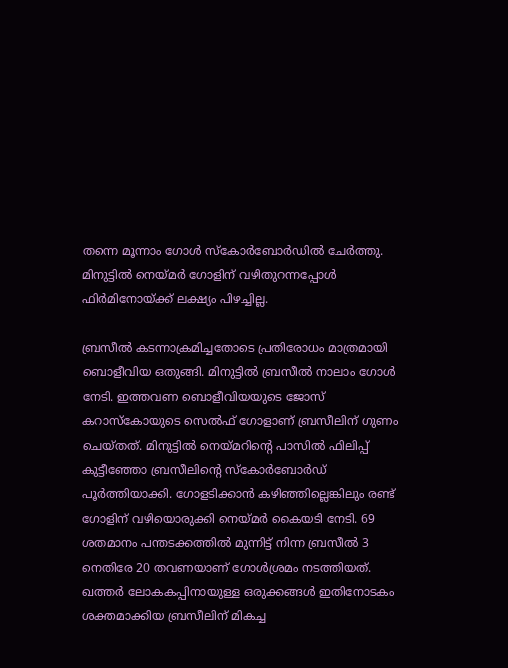തന്നെ മൂന്നാം ഗോള്‍ സ്‌കോര്‍ബോര്‍ഡില്‍ ചേര്‍ത്തു. മിനുട്ടില്‍ നെയ്മര്‍ ഗോളിന് വഴിതുറന്നപ്പോള്‍ ഫിര്‍മിനോയ്ക്ക് ലക്ഷ്യം പിഴച്ചില്ല.

ബ്രസീല്‍ കടന്നാക്രമിച്ചതോടെ പ്രതിരോധം മാത്രമായി ബൊളീവിയ ഒതുങ്ങി. മിനുട്ടില്‍ ബ്രസീല്‍ നാലാം ഗോള്‍ നേടി. ഇത്തവണ ബൊളീവിയയുടെ ജോസ് കറാസ്‌കോയുടെ സെല്‍ഫ് ഗോളാണ് ബ്രസീലിന് ഗുണം ചെയ്തത്. മിനുട്ടില്‍ നെയ്മറിന്റെ പാസില്‍ ഫിലിപ്പ് കുട്ടീഞ്ഞോ ബ്രസീലിന്റെ സ്‌കോര്‍ബോര്‍ഡ് പൂര്‍ത്തിയാക്കി. ഗോളടിക്കാന്‍ കഴിഞ്ഞില്ലെങ്കിലും രണ്ട് ഗോളിന് വഴിയൊരുക്കി നെയ്മര്‍ കൈയടി നേടി. 69 ശതമാനം പന്തടക്കത്തില്‍ മുന്നിട്ട് നിന്ന ബ്രസീല്‍ 3 നെതിരേ 20 തവണയാണ് ഗോള്‍ശ്രമം നടത്തിയത്. ഖത്തര്‍ ലോകകപ്പിനായുള്ള ഒരുക്കങ്ങള്‍ ഇതിനോടകം ശക്തമാക്കിയ ബ്രസീലിന് മികച്ച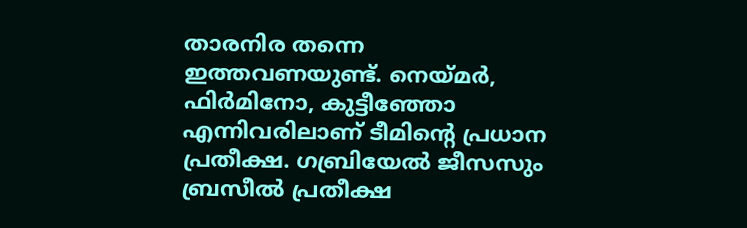താരനിര തന്നെ ഇത്തവണയുണ്ട്. നെയ്മര്‍, ഫിര്‍മിനോ, കുട്ടീഞ്ഞോ എന്നിവരിലാണ് ടീമിന്റെ പ്രധാന പ്രതീക്ഷ. ഗബ്രിയേല്‍ ജീസസും ബ്രസീല്‍ പ്രതീക്ഷ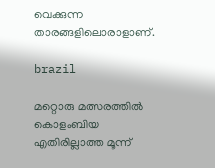വെക്കുന്ന താരങ്ങളിലൊരാളാണ്.

brazil

മറ്റൊരു മത്സരത്തില്‍ കൊളംബിയ എതിരില്ലാത്ത മൂന്ന്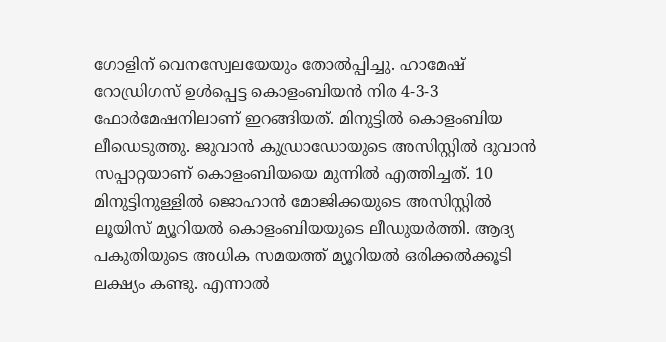ഗോളിന് വെനസ്വേലയേയും തോല്‍പ്പിച്ചു. ഹാമേഷ് റോഡ്രിഗസ് ഉള്‍പ്പെട്ട കൊളംബിയന്‍ നിര 4-3-3 ഫോര്‍മേഷനിലാണ് ഇറങ്ങിയത്. മിനുട്ടില്‍ കൊളംബിയ ലീഡെടുത്തു. ജുവാന്‍ കുഡ്രാഡോയുടെ അസിസ്റ്റില്‍ ദുവാന്‍ സപ്പാറ്റയാണ് കൊളംബിയയെ മുന്നില്‍ എത്തിച്ചത്. 10 മിനുട്ടിനുള്ളില്‍ ജൊഹാന്‍ മോജിക്കയുടെ അസിസ്റ്റില്‍ ലൂയിസ് മ്യൂറിയല്‍ കൊളംബിയയുടെ ലീഡുയര്‍ത്തി. ആദ്യ പകുതിയുടെ അധിക സമയത്ത് മ്യൂറിയല്‍ ഒരിക്കല്‍ക്കൂടി ലക്ഷ്യം കണ്ടു. എന്നാല്‍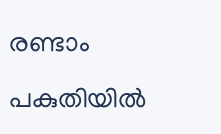രണ്ടാം പകുതിയില്‍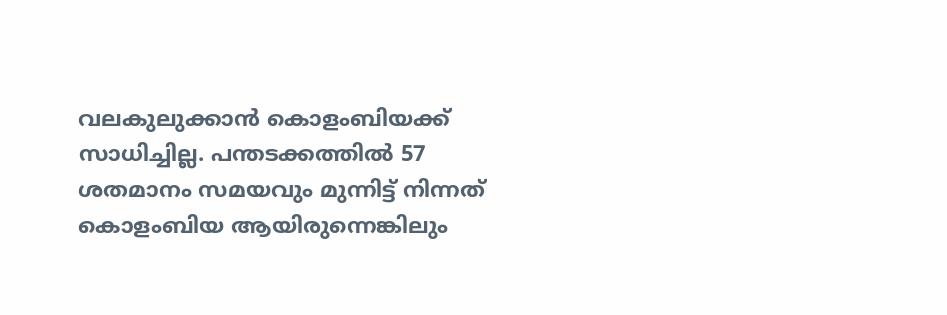വലകുലുക്കാന്‍ കൊളംബിയക്ക് സാധിച്ചില്ല. പന്തടക്കത്തില്‍ 57 ശതമാനം സമയവും മുന്നിട്ട് നിന്നത് കൊളംബിയ ആയിരുന്നെങ്കിലും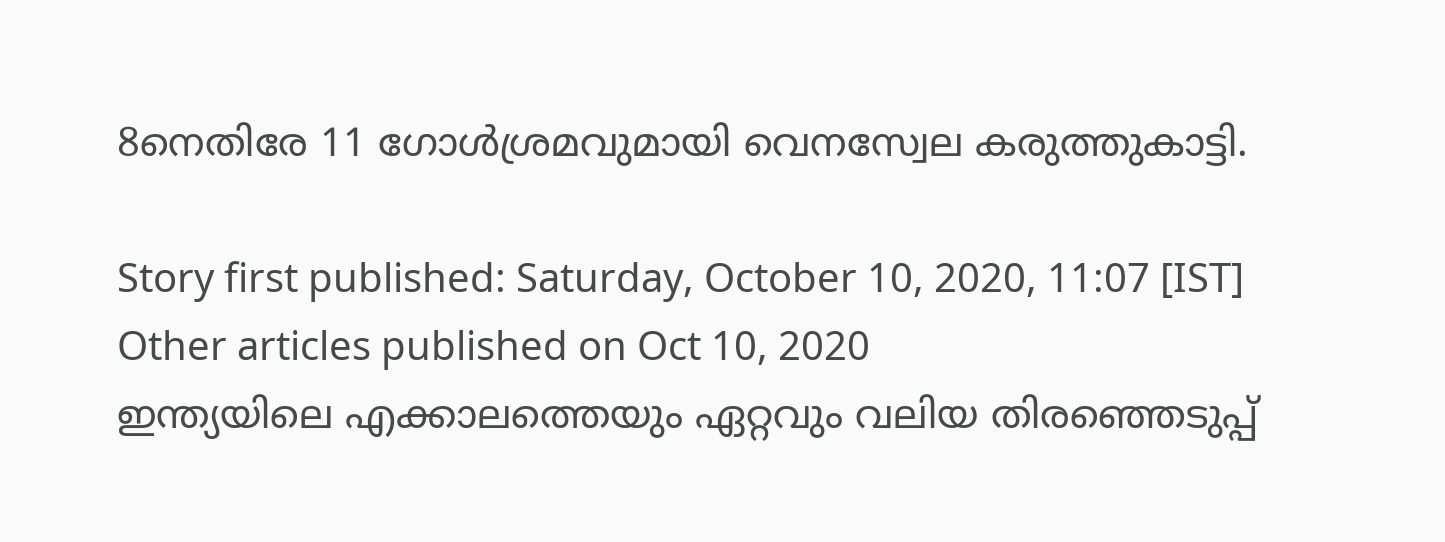8നെതിരേ 11 ഗോള്‍ശ്രമവുമായി വെനസ്വേല കരുത്തുകാട്ടി.

Story first published: Saturday, October 10, 2020, 11:07 [IST]
Other articles published on Oct 10, 2020
ഇന്ത്യയിലെ എക്കാലത്തെയും ഏറ്റവും വലിയ തിരഞ്ഞെടുപ്പ്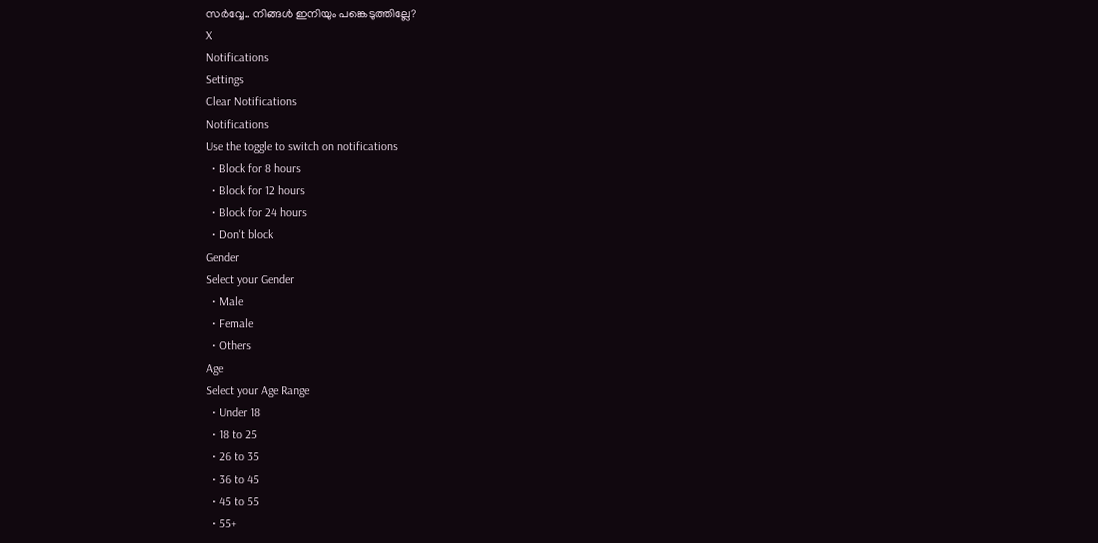സർവ്വേ.. നിങ്ങൾ ഇനിയും പങ്കെടുത്തില്ലേ?
X
Notifications
Settings
Clear Notifications
Notifications
Use the toggle to switch on notifications
  • Block for 8 hours
  • Block for 12 hours
  • Block for 24 hours
  • Don't block
Gender
Select your Gender
  • Male
  • Female
  • Others
Age
Select your Age Range
  • Under 18
  • 18 to 25
  • 26 to 35
  • 36 to 45
  • 45 to 55
  • 55+